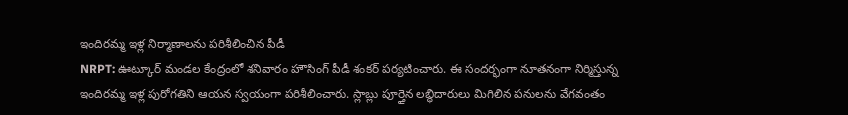ఇందిరమ్మ ఇళ్ల నిర్మాణాలను పరిశీలించిన పీడీ
NRPT: ఊట్కూర్ మండల కేంద్రంలో శనివారం హౌసింగ్ పీడీ శంకర్ పర్యటించారు. ఈ సందర్భంగా నూతనంగా నిర్మిస్తున్న ఇందిరమ్మ ఇళ్ల పురోగతిని ఆయన స్వయంగా పరిశీలించారు. స్లాబ్లు పూర్తైన లబ్ధిదారులు మిగిలిన పనులను వేగవంతం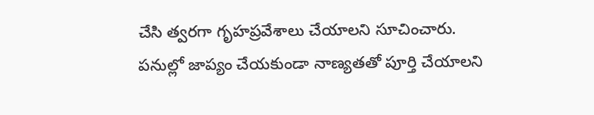చేసి త్వరగా గృహప్రవేశాలు చేయాలని సూచించారు. పనుల్లో జాప్యం చేయకుండా నాణ్యతతో పూర్తి చేయాలని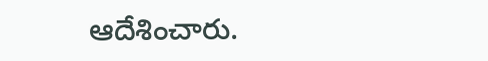ఆదేశించారు.